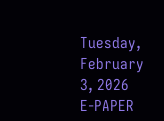Tuesday, February 3, 2026
E-PAPER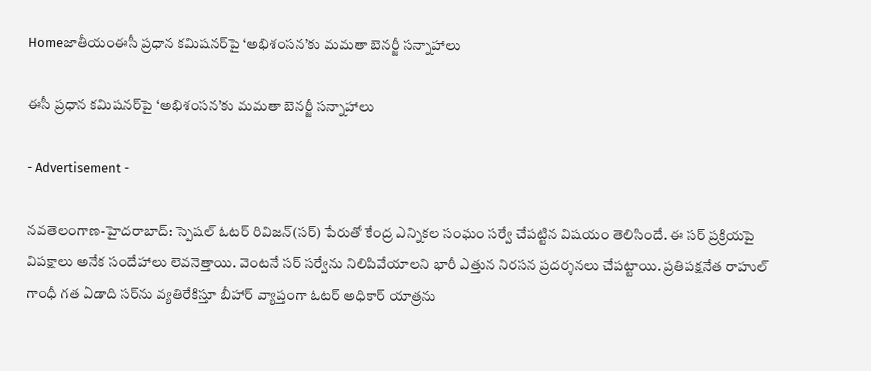Homeజాతీయంఈసీ ప్ర‌ధాన క‌మిష‌న‌ర్‌పై ‘అభిశంసన’కు మ‌మ‌తా బెన‌ర్జీ స‌న్నాహాలు

ఈసీ ప్ర‌ధాన క‌మిష‌న‌ర్‌పై ‘అభిశంసన’కు మ‌మ‌తా బెన‌ర్జీ స‌న్నాహాలు

- Advertisement -

న‌వ‌తెలంగాణ‌-హైద‌రాబాద్: స్పెష‌ల్ ఓట‌ర్ రివిజ‌న్(స‌ర్) పేరుతో కేంద్ర ఎన్నిక‌ల సంఘం స‌ర్వే చేప‌ట్టిన విష‌యం తెలిసిందే. ఈ స‌ర్ ప్ర‌క్రియ‌పై విప‌క్షాలు అనేక సందేహాలు లెవ‌నెత్తాయి. వెంట‌నే స‌ర్ స‌ర్వేను నిలిపివేయాల‌ని భారీ ఎత్తున నిర‌స‌న ప్ర‌ద‌ర్శ‌న‌లు చేప‌ట్టాయి. ప్ర‌తిప‌క్ష‌నేత రాహుల్ గాంధీ గ‌త ఏడాది స‌ర్‌ను వ్య‌తిరేకిస్తూ బీహార్ వ్యాప్తంగా ఓట‌ర్ అధికార్ యాత్ర‌ను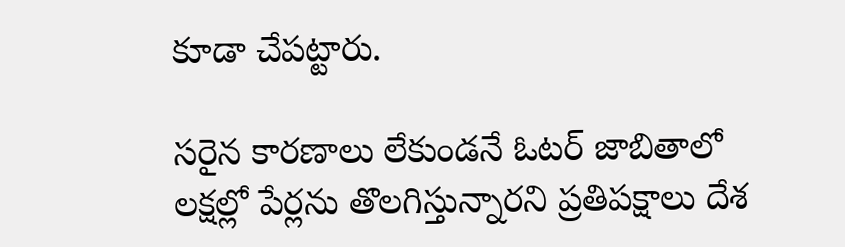కూడా చేప‌ట్టారు.

స‌రైన కార‌ణాలు లేకుండ‌నే ఓట‌ర్ జాబితాలో ల‌క్ష‌ల్లో పేర్ల‌ను తొల‌గిస్తున్నార‌ని ప్ర‌తిప‌క్షాలు దేశ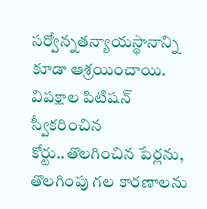స‌ర్వోన్న‌త‌న్యాయ‌స్థానాన్ని కూడా ఆశ్ర‌యించాయి. విప‌క్షాల పిటిష‌న్ స్వీక‌రించిన కోర్టు..తొల‌గించిన పేర్ల‌ను, తొల‌గింపు గ‌ల కార‌ణాల‌ను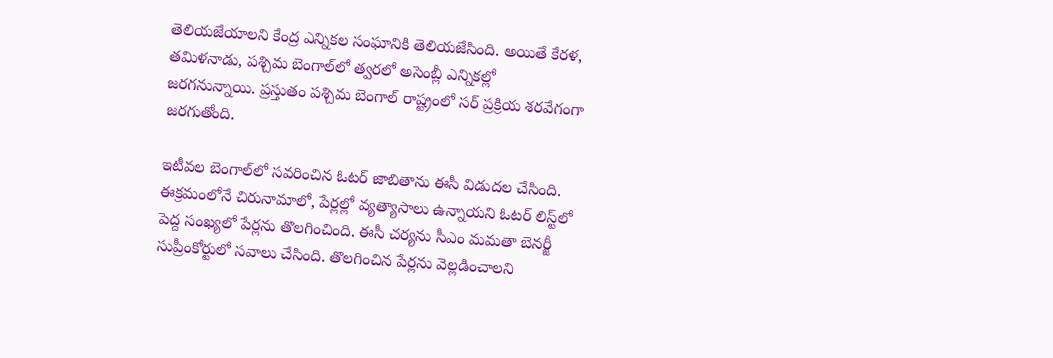తెలియ‌జేయాల‌ని కేంద్ర ఎన్నిక‌ల సంఘానికి తెలియ‌జేసింది. అయితే కేర‌ళ‌, త‌మిళ‌నాడు, ప‌శ్చిమ బెంగాల్‌లో త్వ‌ర‌లో అసెంబ్లీ ఎన్నిక‌ల్లో జ‌ర‌గ‌నున్నాయి. ప్ర‌స్తుతం ప‌శ్చిమ బెంగాల్ రాష్ట్రంలో స‌ర్ ప్ర‌క్రియ శ‌ర‌వేగంగా జ‌ర‌గుతోంది.

ఇటీవ‌ల బెంగాల్‌లో స‌వ‌రించిన ఓట‌ర్ జాబితాను ఈసీ విడుద‌ల చేసింది. ఈక్రమంలోనే చిరునామాలో, పేర్లల్లో వ్య‌త్యాసాలు ఉన్నాయ‌ని ఓట‌ర్ లిస్ట్‌లో పెద్ద సంఖ్య‌లో పేర్ల‌ను తొల‌గించింది. ఈసీ చ‌ర్య‌ను సీఎం మ‌మ‌తా బెన‌ర్జీ సుప్రీంకోర్టులో స‌వాలు చేసింది. తొల‌గించిన పేర్ల‌ను వెల్ల‌డించాల‌ని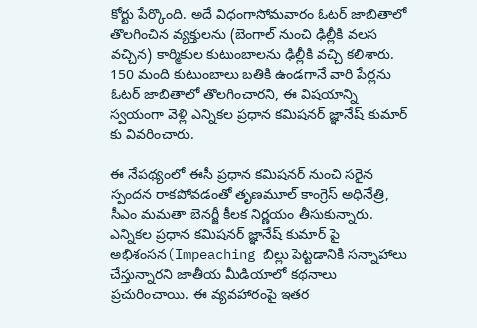కోర్టు పేర్కొంది. అదే విధంగాసోమ‌వారం ఓట‌ర్ జాబితాలో తొల‌గించిన వ్య‌క్తుల‌ను (బెంగాల్ నుంచి ఢిల్లీకి వ‌ల‌స వ‌చ్చిన) కార్మికుల కుటుంబాల‌ను ఢిల్లీకి వ‌చ్చి క‌లిశారు. 150 మంది కుటుంబాలు బ‌తికి ఉండ‌గానే వారి పేర్ల‌ను ఓట‌ర్ జాబితాలో తొల‌గించార‌ని, ఈ విష‌యాన్ని స్వ‌యంగా వెళ్లి ఎన్నిక‌ల ప్ర‌ధాన క‌మిష‌న‌ర్ జ్ఞానేష్ కుమార్ కు వివ‌రించారు.

ఈ నేప‌థ్యంలో ఈసీ ప్ర‌ధాన క‌మిష‌న‌ర్ నుంచి స‌రైన స్పంద‌న రాక‌పోవ‌డంతో తృణ‌మూల్ కాంగ్రెస్ అధినేత్రి, సీఎం మ‌మ‌తా బెన‌ర్జీ కీల‌క నిర్ణ‌యం తీసుకున్నారు. ఎన్నిక‌ల ప్ర‌ధాన క‌మిష‌న‌ర్ జ్ఞానేష్ కుమార్ పై అభిశంసన(Impeaching బిల్లు పెట్టడానికి స‌న్నాహాలు చేస్తున్నార‌ని జాతీయ మీడియాలో క‌థ‌నాలు ప్ర‌చురించాయి. ఈ వ్య‌వ‌హారంపై ఇత‌ర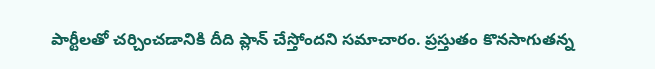పార్టీల‌తో చ‌ర్చించ‌డానికి దీది ప్లాన్ చేస్తోంద‌ని స‌మాచారం. ప్ర‌స్తుతం కొన‌సాగుత‌న్న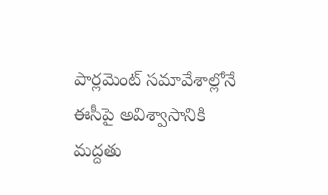పార్ల‌మెంట్ స‌మావేశాల్లోనే ఈసీపై అవిశ్వాసానికి మ‌ద్ద‌తు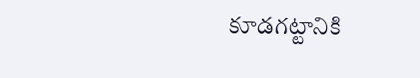కూడ‌గ‌ట్టానికి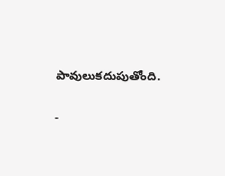పావులుక‌దుపుతోంది.

-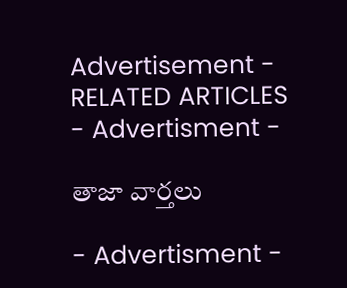Advertisement -
RELATED ARTICLES
- Advertisment -

తాజా వార్తలు

- Advertisment -